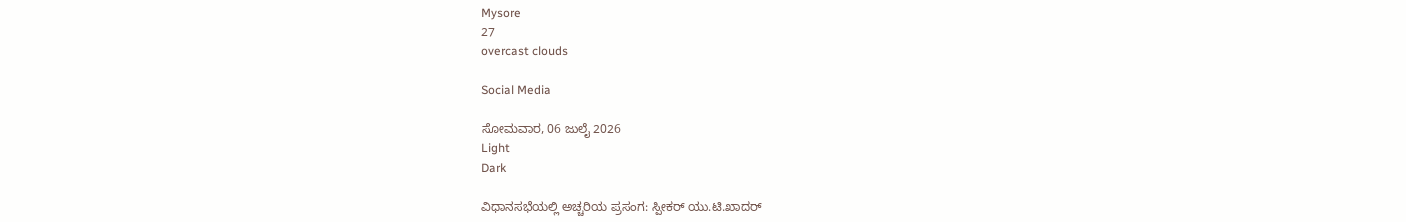Mysore
27
overcast clouds

Social Media

ಸೋಮವಾರ, 06 ಜುಲೈ 2026
Light
Dark

ವಿಧಾನಸಭೆಯಲ್ಲಿ ಅಚ್ಚರಿಯ ಪ್ರಸಂಗ: ಸ್ಪೀಕರ್‌ ಯು.ಟಿ.ಖಾದರ್‌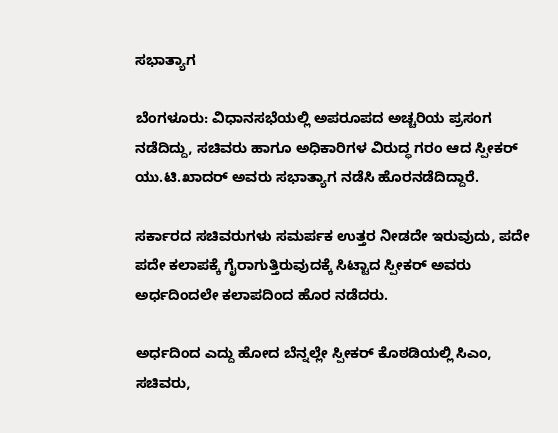ಸಭಾತ್ಯಾಗ

ಬೆಂಗಳೂರು: ವಿಧಾನಸಭೆಯಲ್ಲಿ ಅಪರೂಪದ ಅಚ್ಚರಿಯ ಪ್ರಸಂಗ ನಡೆದಿದ್ದು, ಸಚಿವರು ಹಾಗೂ ಅಧಿಕಾರಿಗಳ ವಿರುದ್ಧ ಗರಂ ಆದ ಸ್ಪೀಕರ್‌ ಯು.ಟಿ.ಖಾದರ್‌ ಅವರು ಸಭಾತ್ಯಾಗ ನಡೆಸಿ ಹೊರನಡೆದಿದ್ದಾರೆ.

ಸರ್ಕಾರದ ಸಚಿವರುಗಳು ಸಮರ್ಪಕ ಉತ್ತರ ನೀಡದೇ ಇರುವುದು, ಪದೇ ಪದೇ ಕಲಾಪಕ್ಕೆ ಗೈರಾಗುತ್ತಿರುವುದಕ್ಕೆ ಸಿಟ್ಟಾದ ಸ್ಪೀಕರ್‌ ಅವರು ಅರ್ಧದಿಂದಲೇ ಕಲಾಪದಿಂದ ಹೊರ ನಡೆದರು.

ಅರ್ಧದಿಂದ ಎದ್ದು ಹೋದ ಬೆನ್ನಲ್ಲೇ ಸ್ಪೀಕರ್‌ ಕೊಠಡಿಯಲ್ಲಿ ಸಿಎಂ, ಸಚಿವರು,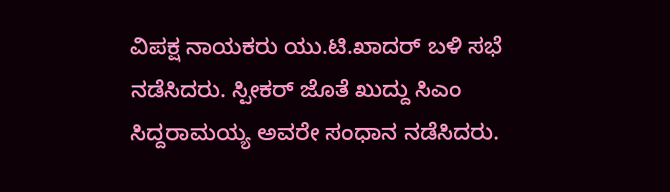ವಿಪಕ್ಷ ನಾಯಕರು ಯು.ಟಿ.ಖಾದರ್‌ ಬಳಿ ಸಭೆ ನಡೆಸಿದರು. ಸ್ಪೀಕರ್‌ ಜೊತೆ ಖುದ್ದು ಸಿಎಂ ಸಿದ್ದರಾಮಯ್ಯ ಅವರೇ ಸಂಧಾನ ನಡೆಸಿದರು.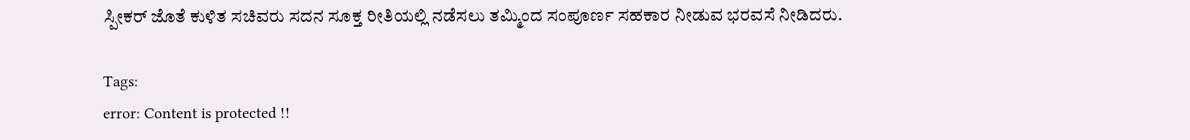ಸ್ಪೀಕರ್‌ ಜೊತೆ ಕುಳಿತ ಸಚಿವರು ಸದನ ಸೂಕ್ತ ರೀತಿಯಲ್ಲಿ ನಡೆಸಲು ತಮ್ಮಿಂದ ಸಂಪೂರ್ಣ ಸಹಕಾರ ನೀಡುವ ಭರವಸೆ ನೀಡಿದರು.

Tags:
error: Content is protected !!